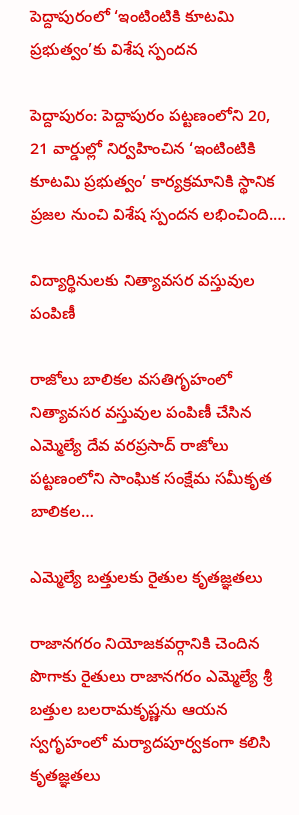పెద్దాపురంలో ‘ఇంటింటికి కూటమి ప్రభుత్వం’కు విశేష స్పందన

పెద్దాపురం: పెద్దాపురం పట్టణంలోని 20, 21 వార్డుల్లో నిర్వహించిన ‘ఇంటింటికి కూటమి ప్రభుత్వం’ కార్యక్రమానికి స్థానిక ప్రజల నుంచి విశేష స్పందన లభించింది.…

విద్యార్థినులకు నిత్యావసర వస్తువుల పంపిణీ

రాజోలు బాలికల వసతిగృహంలో నిత్యావసర వస్తువుల పంపిణీ చేసిన ఎమ్మెల్యే దేవ వరప్రసాద్ రాజోలు పట్టణంలోని సాంఘిక సంక్షేమ సమీకృత బాలికల…

ఎమ్మెల్యే బత్తులకు రైతుల కృతజ్ఞతలు

రాజానగరం నియోజకవర్గానికి చెందిన పొగాకు రైతులు రాజానగరం ఎమ్మెల్యే శ్రీ బత్తుల బలరామకృష్ణను ఆయన స్వగృహంలో మర్యాదపూర్వకంగా కలిసి కృతజ్ఞతలు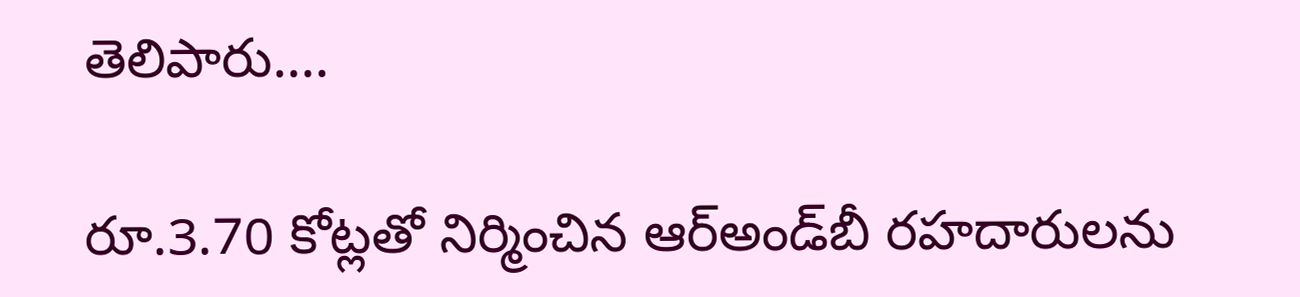తెలిపారు.…

రూ.3.70 కోట్లతో నిర్మించిన ఆర్‌అండ్‌బీ రహదారులను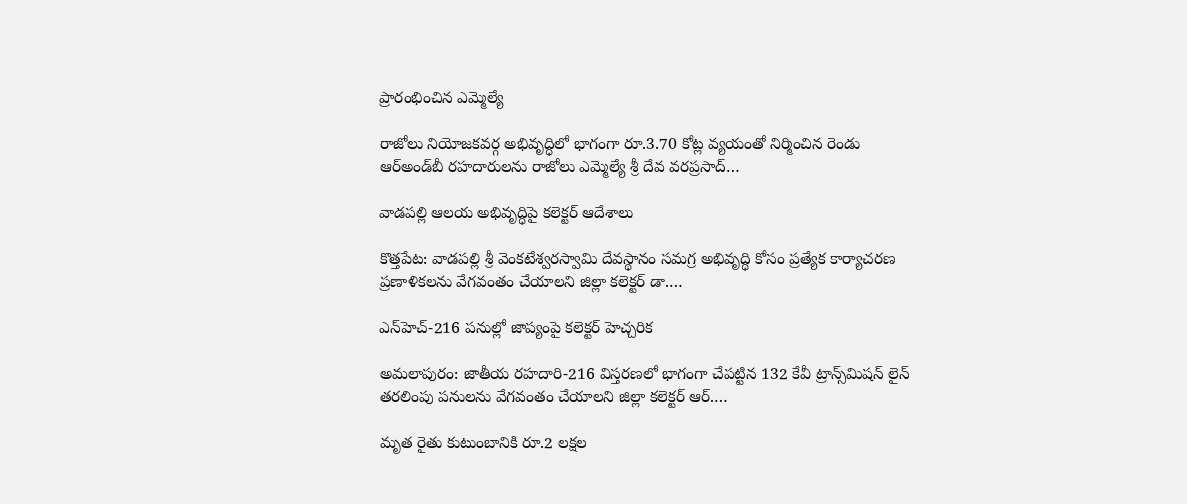ప్రారంభించిన ఎమ్మెల్యే

రాజోలు నియోజకవర్గ అభివృద్ధిలో భాగంగా రూ.3.70 కోట్ల వ్యయంతో నిర్మించిన రెండు ఆర్‌అండ్‌బీ రహదారులను రాజోలు ఎమ్మెల్యే శ్రీ దేవ వరప్రసాద్…

వాడపల్లి ఆలయ అభివృద్ధిపై కలెక్టర్ ఆదేశాలు

కొత్తపేట: వాడపల్లి శ్రీ వెంకటేశ్వరస్వామి దేవస్థానం సమగ్ర అభివృద్ధి కోసం ప్రత్యేక కార్యాచరణ ప్రణాళికలను వేగవంతం చేయాలని జిల్లా కలెక్టర్ డా.…

ఎన్‌హెచ్-216 పనుల్లో జాప్యంపై కలెక్టర్ హెచ్చరిక

అమలాపురం: జాతీయ రహదారి-216 విస్తరణలో భాగంగా చేపట్టిన 132 కేవీ ట్రాన్స్‌మిషన్ లైన్ తరలింపు పనులను వేగవంతం చేయాలని జిల్లా కలెక్టర్ ఆర్.…

మృత రైతు కుటుంబానికి రూ.2 లక్షల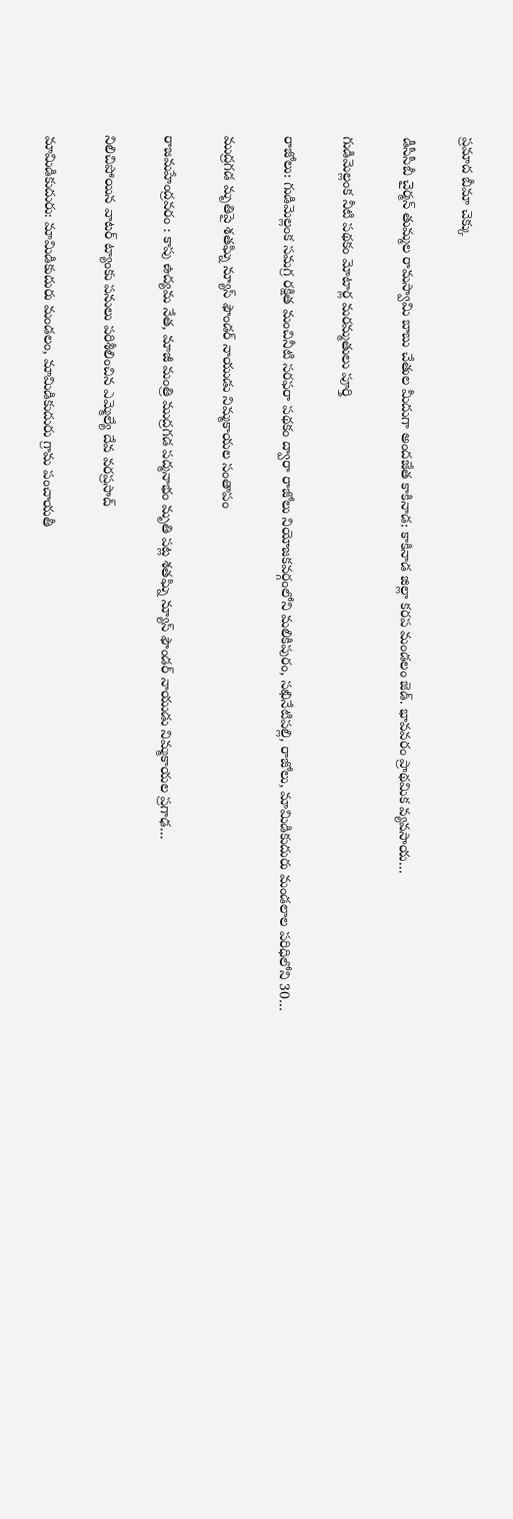ప్రమాద బీమా చెక్కు

డీసీసీబీ చైర్మన్ తుమ్మల రామస్వామి బాబు చేతుల మీదుగా అందజేత కాకినాడ: కాకినాడ జిల్లా కరప మండలం జెడ్. భావవరం ప్రాథమిక వ్యవసాయ…

గుడిమెల్లంక నీటి పథకం మోటార్ల మరమ్మతులు పూర్తి

రాజోలు: గుడిమెల్లంక సమగ్ర రక్షిత మంచినీటి సరఫరా పథకం ద్వారా రాజోలు నియోజకవర్గంలోని మలికిపురం, సఖినేటిపల్లి, రాజోలు, మామిడికుదురు మండలాల పరిధిలోని 30…

ముద్రగడ మృతిపై శతఘ్ని న్యూస్ ఫౌండర్ నాయుడు నిమ్మకాయల సంతాపం

రాజమహేంద్రవరం : కాపు ఉద్యమ నేత, మాజీ మంత్రి ముద్రగడ పద్మనాభం మృతి పట్ల శతఘ్ని న్యూస్ ఫౌండర్ నాయుడు నిమ్మకాయల ప్రగాఢ…

నిలిచిపోయిన వాటర్ ట్యాంకు పనులు పరిశీలించిన ఎమ్మెల్యే దేవ వరప్రసాద్

మామిడికుదురు: మామిడికుదురు మండలం, మామిడికుదురు గ్రామ పంచాయతీ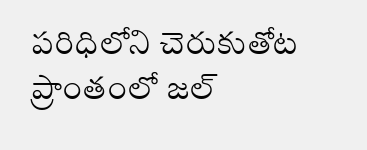పరిధిలోని చెరుకుతోట ప్రాంతంలో జల్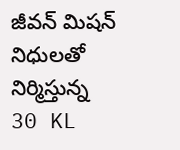జీవన్ మిషన్ నిధులతో నిర్మిస్తున్న 30 KL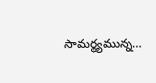సామర్థ్యమున్న…